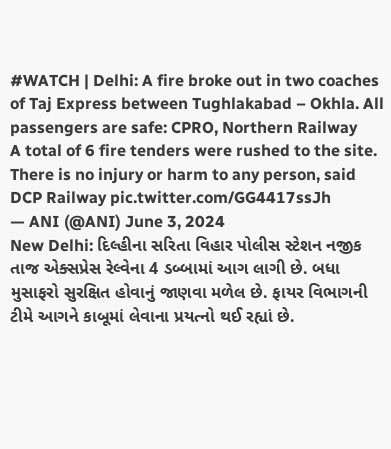#WATCH | Delhi: A fire broke out in two coaches of Taj Express between Tughlakabad – Okhla. All passengers are safe: CPRO, Northern Railway
A total of 6 fire tenders were rushed to the site. There is no injury or harm to any person, said DCP Railway pic.twitter.com/GG4417ssJh
— ANI (@ANI) June 3, 2024
New Delhi: દિલ્હીના સરિતા વિહાર પોલીસ સ્ટેશન નજીક તાજ એક્સપ્રેસ રેલ્વેના 4 ડબ્બામાં આગ લાગી છે. બધા મુસાફરો સુરક્ષિત હોવાનું જાણવા મળેલ છે. ફાયર વિભાગની ટીમે આગને કાબૂમાં લેવાના પ્રયત્નો થઈ રહ્યાં છે.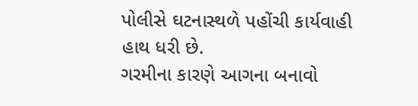પોલીસે ઘટનાસ્થળે પહોંચી કાર્યવાહી હાથ ધરી છે.
ગરમીના કારણે આગના બનાવો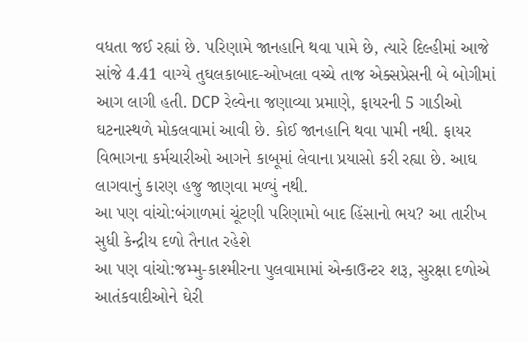વધતા જઈ રહ્યાં છે. પરિણામે જાનહાનિ થવા પામે છે, ત્યારે દિલ્હીમાં આજે સાંજે 4.41 વાગ્યે તુઘલકાબાદ-ઓખલા વચ્ચે તાજ એક્સપ્રેસની બે બોગીમાં આગ લાગી હતી. DCP રેલ્વેના જણાવ્યા પ્રમાણે, ફાયરની 5 ગાડીઓ ઘટનાસ્થળે મોકલવામાં આવી છે. કોઈ જાનહાનિ થવા પામી નથી. ફાયર વિભાગના કર્મચારીઓ આગને કાબૂમાં લેવાના પ્રયાસો કરી રહ્યા છે. આઘ લાગવાનું કારણ હજુ જાણવા મળ્યું નથી.
આ પણ વાંચો:બંગાળમાં ચૂંટણી પરિણામો બાદ હિંસાનો ભય? આ તારીખ સુધી કેન્દ્રીય દળો તૈનાત રહેશે
આ પણ વાંચો:જમ્મુ-કાશ્મીરના પુલવામામાં એન્કાઉન્ટર શરૂ, સુરક્ષા દળોએ આતંકવાદીઓને ઘેરી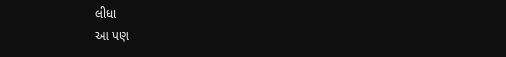લીધા
આ પણ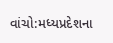વાંચો:મધ્યપ્રદેશના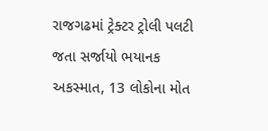રાજગઢમાં ટ્રેક્ટર ટ્રોલી પલટી જતા સર્જાયો ભયાનક અકસ્માત, 13 લોકોના મોત